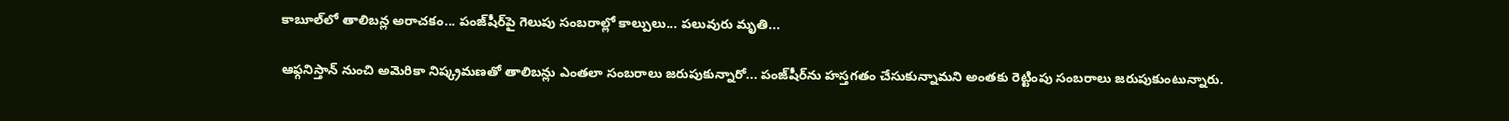కాబూల్‌లో తాలిబన్ల అరాచకం... పంజ్‌షీర్‌‌పై గెలుపు సంబరాల్లో కాల్పులు... పలువురు మృతి...

ఆఫ్గనిస్తాన్ నుంచి అమెరికా నిష్క్రమణతో తాలిబన్లు ఎంతలా సంబరాలు జరుపుకున్నారో... పంజ్‌షీర్‌ను హస్తగతం చేసుకున్నామని అంతకు రెట్టింపు సంబరాలు జరుపుకుంటున్నారు.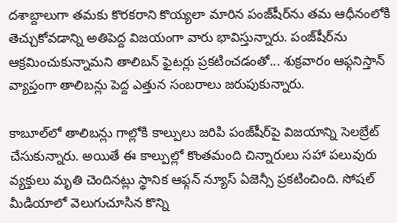దశాబ్దాలుగా తమకు కొరకరాని కొయ్యలా మారిన పంజ్‌షీర్‌ను తమ ఆధీనంలోకి తెచ్చుకోవడాన్ని అతిపెద్ద విజయంగా వారు భావిస్తున్నారు. పంజ్‌షీర్‌ను ఆక్రమించుకున్నామని తాలిబన్ ఫైటర్లు ప్రకటించడంతో... శుక్రవారం ఆఫ్గనిస్తాన్ వ్యాప్తంగా తాలిబన్లు పెద్ద ఎత్తున సంబరాలు జరుపుకున్నారు.

కాబూల్‌లో తాలిబన్లు గాల్లోకి కాల్పులు జరిపి పంజ్‌షీర్‌పై విజయాన్ని సెలబ్రేట్ చేసుకున్నారు. అయితే ఈ కాల్పుల్లో కొంతమంది చిన్నారులు సహా పలువురు వ్యక్తులు మృతి చెందినట్లు స్థానిక ఆఫ్గన్ న్యూస్ ఏజెన్సీ ప్రకటించింది. సోషల్ మీడియాలో వెలుగుచూసిన కొన్ని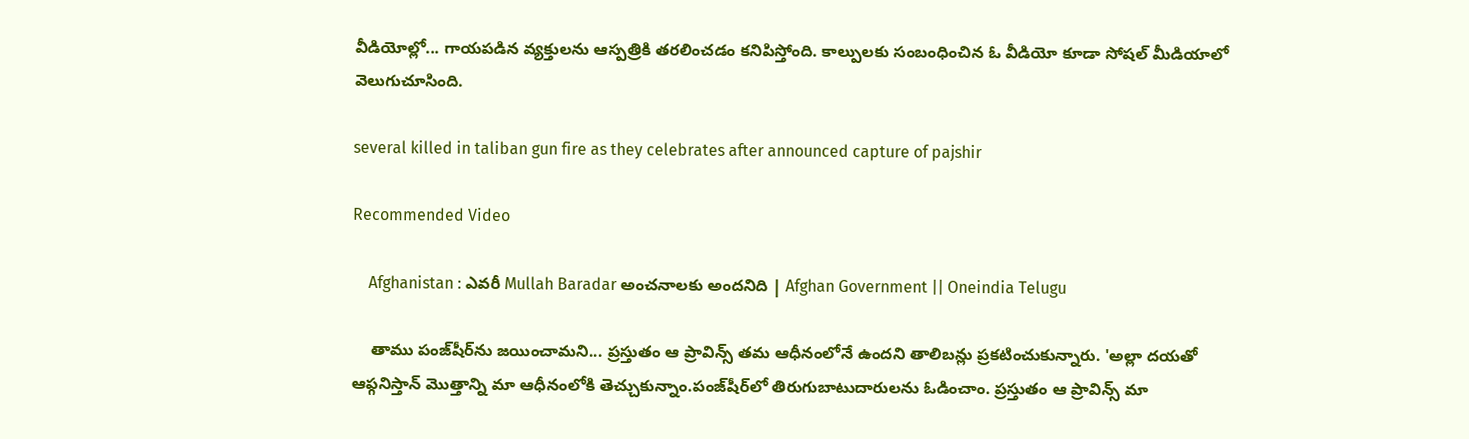వీడియోల్లో... గాయపడిన వ్యక్తులను ఆస్పత్రికి తరలించడం కనిపిస్తోంది. కాల్పులకు సంబంధించిన ఓ వీడియో కూడా సోషల్ మీడియాలో వెలుగుచూసింది.

several killed in taliban gun fire as they celebrates after announced capture of pajshir

Recommended Video

    Afghanistan : ఎవరీ Mullah Baradar అంచనాలకు అందనిది | Afghan Government || Oneindia Telugu

    తాము పంజ్‌షీర్‌ను జయించామని... ప్రస్తుతం ఆ ప్రావిన్స్ తమ ఆధీనంలోనే ఉందని తాలిబన్లు ప్రకటించుకున్నారు. 'అల్లా దయతో ఆఫ్గనిస్తాన్ మొత్తాన్ని మా ఆధీనంలోకి తెచ్చుకున్నాం.పంజ్‌షీర్‌లో తిరుగుబాటుదారులను ఓడించాం. ప్రస్తుతం ఆ ప్రావిన్స్ మా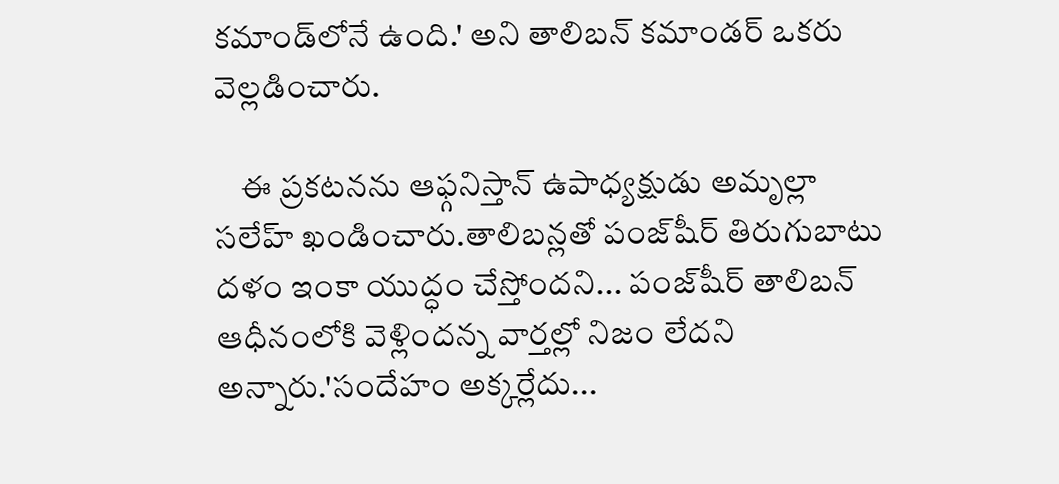కమాండ్‌లోనే ఉంది.' అని తాలిబన్ కమాండర్ ఒకరు వెల్లడించారు.

    ఈ ప్రకటనను ఆఫ్గనిస్తాన్ ఉపాధ్యక్షుడు అమృల్లా సలేహ్ ఖండించారు.తాలిబన్లతో పంజ్‌షీర్ తిరుగుబాటు దళం ఇంకా యుద్ధం చేస్తోందని... పంజ్‌షీర్ తాలిబన్ ఆధీనంలోకి వెళ్లిందన్న వార్తల్లో నిజం లేదని అన్నారు.'సందేహం అక్కర్లేదు...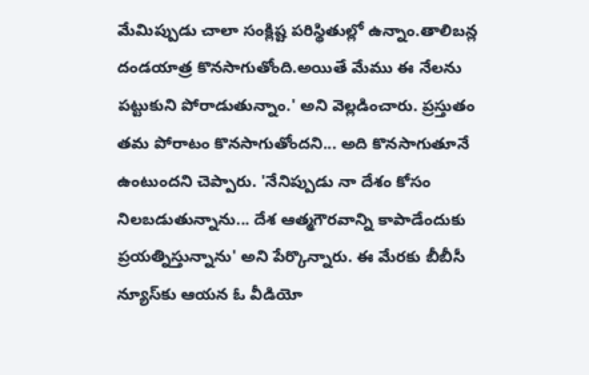మేమిప్పుడు చాలా సంక్లిష్ట పరిస్థితుల్లో ఉన్నాం.తాలిబన్ల దండయాత్ర కొనసాగుతోంది.అయితే మేము ఈ నేలను పట్టుకుని పోరాడుతున్నాం.' అని వెల్లడించారు. ప్రస్తుతం తమ పోరాటం కొనసాగుతోందని... అది కొనసాగుతూనే ఉంటుందని చెప్పారు. 'నేనిప్పుడు నా దేశం కోసం నిలబడుతున్నాను... దేశ ఆత్మగౌరవాన్ని కాపాడేందుకు ప్రయత్నిస్తున్నాను' అని పేర్కొన్నారు. ఈ మేరకు బీబీసీ న్యూస్‌కు ఆయన ఓ వీడియో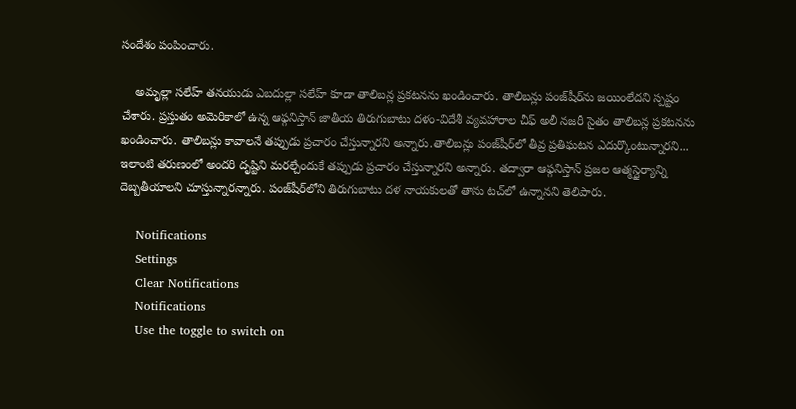సందేశం పంపించారు.

    అమృల్లా సలేహ్ తనయుడు ఎబదుల్లా సలేహ్ కూడా తాలిబన్ల ప్రకటనను ఖండించారు. తాలిబన్లు పంజ్‌షీర్‌ను జయింలేదని స్పష్టం చేశారు. ప్రస్తుతం అమెరికాలో ఉన్న ఆఫ్గనిస్తాన్ జాతీయ తిరుగుబాటు దళం-విదేశీ వ్యవహారాల చీఫ్ అలీ నజరీ సైతం తాలిబన్ల ప్రకటనను ఖండించారు. తాలిబన్లు కావాలనే తప్పుడు ప్రచారం చేస్తున్నారని అన్నారు.తాలిబన్లు పంజ్‌షీర్‌లో తీవ్ర ప్రతిఘటన ఎదుర్కొంటున్నారని... ఇలాంటి తరుణంలో అందరి దృష్టిని మరల్చేందుకే తప్పుడు ప్రచారం చేస్తున్నారని అన్నారు. తద్వారా ఆఫ్గనిస్తాన్ ప్రజల ఆత్మస్థైర్యాన్ని దెబ్బతీయాలని చూస్తున్నారన్నారు. పంజ్‌షీర్‌లోని తిరుగుబాటు దళ నాయకులతో తాను టచ్‌లో ఉన్నానని తెలిపారు.

    Notifications
    Settings
    Clear Notifications
    Notifications
    Use the toggle to switch on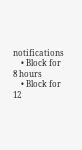notifications
    • Block for 8 hours
    • Block for 12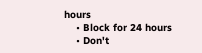hours
    • Block for 24 hours
    • Don't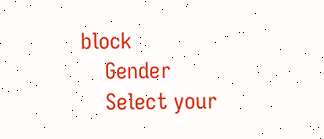block
    Gender
    Select your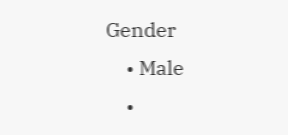Gender
    • Male
    •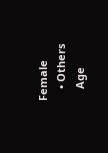Female
    • Others
    Age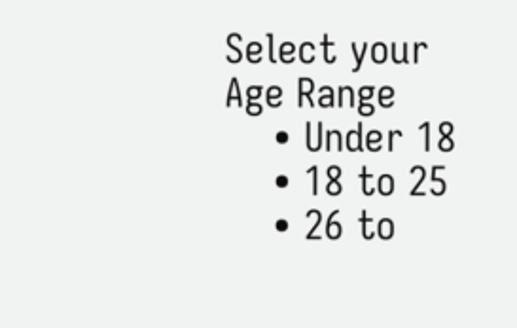Select your Age Range
    • Under 18
    • 18 to 25
    • 26 to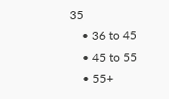35
    • 36 to 45
    • 45 to 55
    • 55+